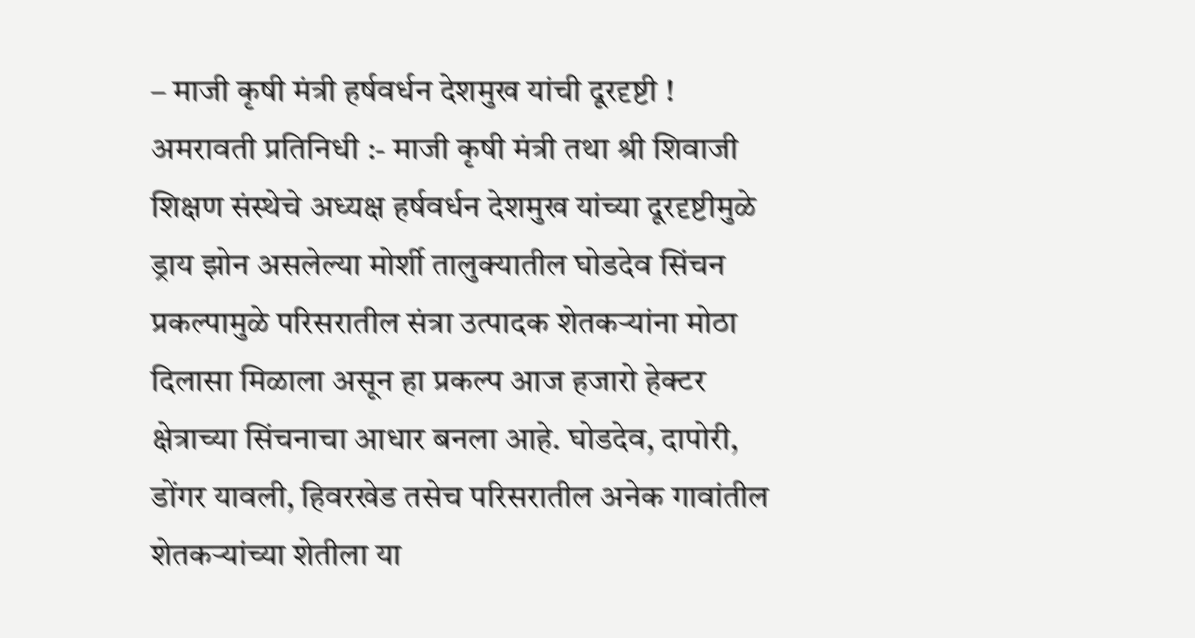– माजी कृषी मंत्री हर्षवर्धन देशमुख यांची दूरदृष्टी !
अमरावती प्रतिनिधी :- माजी कृषी मंत्री तथा श्री शिवाजी शिक्षण संस्थेचे अध्यक्ष हर्षवर्धन देशमुख यांच्या दूरदृष्टीमुळे ड्राय झोन असलेल्या मोर्शी तालुक्यातील घोडदेव सिंचन प्रकल्पामुळे परिसरातील संत्रा उत्पादक शेतकऱ्यांना मोठा दिलासा मिळाला असून हा प्रकल्प आज हजारो हेक्टर क्षेत्राच्या सिंचनाचा आधार बनला आहे. घोडदेव, दापोरी, डोंगर यावली, हिवरखेड तसेच परिसरातील अनेक गावांतील शेतकऱ्यांच्या शेतीला या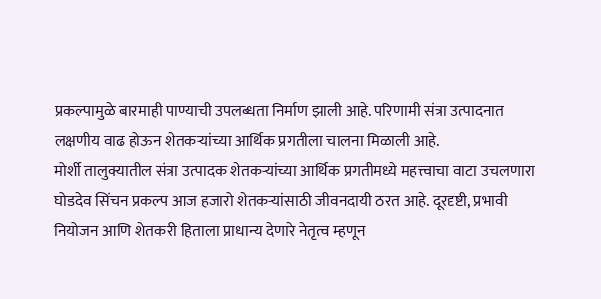प्रकल्पामुळे बारमाही पाण्याची उपलब्धता निर्माण झाली आहे. परिणामी संत्रा उत्पादनात लक्षणीय वाढ होऊन शेतकऱ्यांच्या आर्थिक प्रगतीला चालना मिळाली आहे.
मोर्शी तालुक्यातील संत्रा उत्पादक शेतकऱ्यांच्या आर्थिक प्रगतीमध्ये महत्त्वाचा वाटा उचलणारा घोडदेव सिंचन प्रकल्प आज हजारो शेतकऱ्यांसाठी जीवनदायी ठरत आहे. दूरदृष्टी, प्रभावी नियोजन आणि शेतकरी हिताला प्राधान्य देणारे नेतृत्व म्हणून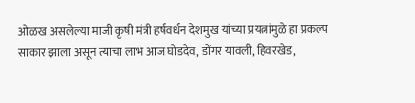ओळख असलेल्या माजी कृषी मंत्री हर्षवर्धन देशमुख यांच्या प्रयत्नांमुळे हा प्रकल्प साकार झाला असून त्याचा लाभ आज घोडदेव, डोंगर यावली, हिवरखेड,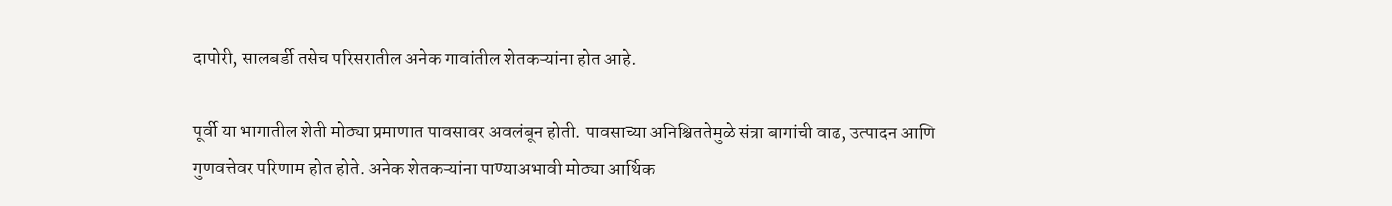दापोरी, सालबर्डी तसेच परिसरातील अनेक गावांतील शेतकऱ्यांना होत आहे.

पूर्वी या भागातील शेती मोठ्या प्रमाणात पावसावर अवलंबून होती. पावसाच्या अनिश्चिततेमुळे संत्रा बागांची वाढ, उत्पादन आणि गुणवत्तेवर परिणाम होत होते. अनेक शेतकऱ्यांना पाण्याअभावी मोठ्या आर्थिक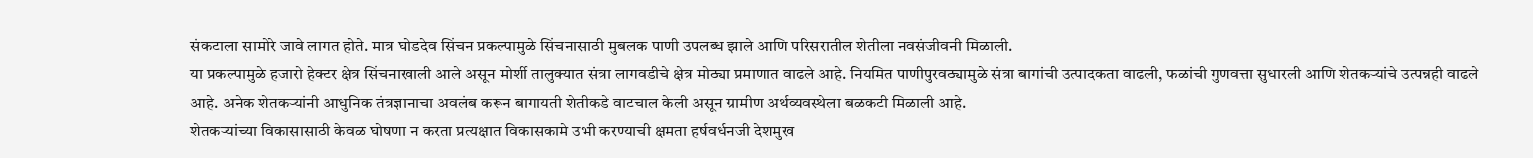संकटाला सामोरे जावे लागत होते. मात्र घोडदेव सिंचन प्रकल्पामुळे सिंचनासाठी मुबलक पाणी उपलब्ध झाले आणि परिसरातील शेतीला नवसंजीवनी मिळाली.
या प्रकल्पामुळे हजारो हेक्टर क्षेत्र सिंचनाखाली आले असून मोर्शी तालुक्यात संत्रा लागवडीचे क्षेत्र मोठ्या प्रमाणात वाढले आहे. नियमित पाणीपुरवठ्यामुळे संत्रा बागांची उत्पादकता वाढली, फळांची गुणवत्ता सुधारली आणि शेतकऱ्यांचे उत्पन्नही वाढले आहे. अनेक शेतकऱ्यांनी आधुनिक तंत्रज्ञानाचा अवलंब करून बागायती शेतीकडे वाटचाल केली असून ग्रामीण अर्थव्यवस्थेला बळकटी मिळाली आहे.
शेतकऱ्यांच्या विकासासाठी केवळ घोषणा न करता प्रत्यक्षात विकासकामे उभी करण्याची क्षमता हर्षवर्धनजी देशमुख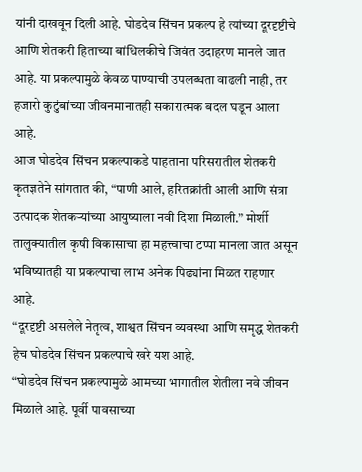यांनी दाखवून दिली आहे. घोडदेव सिंचन प्रकल्प हे त्यांच्या दूरदृष्टीचे आणि शेतकरी हिताच्या बांधिलकीचे जिवंत उदाहरण मानले जात आहे. या प्रकल्पामुळे केवळ पाण्याची उपलब्धता वाढली नाही, तर हजारो कुटुंबांच्या जीवनमानातही सकारात्मक बदल घडून आला आहे.
आज घोडदेव सिंचन प्रकल्पाकडे पाहताना परिसरातील शेतकरी कृतज्ञतेने सांगतात की, “पाणी आले, हरितक्रांती आली आणि संत्रा उत्पादक शेतकऱ्यांच्या आयुष्याला नवी दिशा मिळाली.” मोर्शी तालुक्यातील कृषी विकासाचा हा महत्त्वाचा टप्पा मानला जात असून भविष्यातही या प्रकल्पाचा लाभ अनेक पिढ्यांना मिळत राहणार आहे.
“दूरदृष्टी असलेले नेतृत्व, शाश्वत सिंचन व्यवस्था आणि समृद्ध शेतकरी हेच घोडदेव सिंचन प्रकल्पाचे खरे यश आहे.
“घोडदेव सिंचन प्रकल्पामुळे आमच्या भागातील शेतीला नवे जीवन मिळाले आहे. पूर्वी पावसाच्या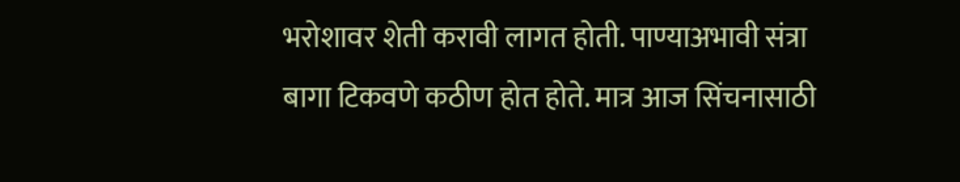भरोशावर शेती करावी लागत होती. पाण्याअभावी संत्रा बागा टिकवणे कठीण होत होते. मात्र आज सिंचनासाठी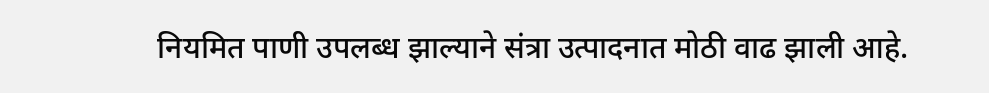नियमित पाणी उपलब्ध झाल्याने संत्रा उत्पादनात मोठी वाढ झाली आहे.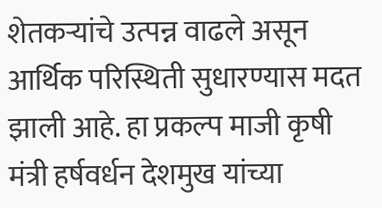शेतकऱ्यांचे उत्पन्न वाढले असून आर्थिक परिस्थिती सुधारण्यास मदत झाली आहे. हा प्रकल्प माजी कृषी मंत्री हर्षवर्धन देशमुख यांच्या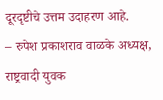दूरदृष्टीचे उत्तम उदाहरण आहे.
– रुपेश प्रकाशराव वाळके अध्यक्ष, राष्ट्रवादी युवक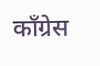काँग्रेस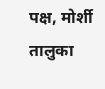पक्ष, मोर्शी तालुका